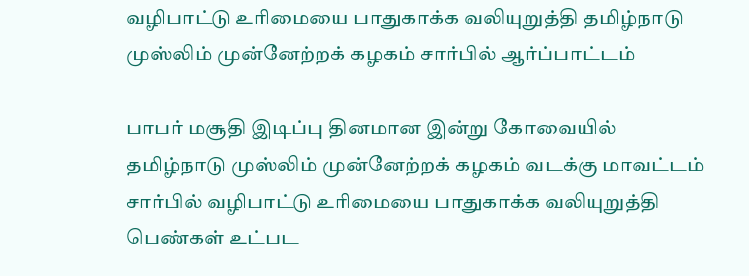வழிபாட்டு உரிமையை பாதுகாக்க வலியுறுத்தி தமிழ்நாடு முஸ்லிம் முன்னேற்றக் கழகம் சார்பில் ஆர்ப்பாட்டம்

பாபர் மசூதி இடிப்பு தினமான இன்று கோவையில் தமிழ்நாடு முஸ்லிம் முன்னேற்றக் கழகம் வடக்கு மாவட்டம் சார்பில் வழிபாட்டு உரிமையை பாதுகாக்க வலியுறுத்தி பெண்கள் உட்பட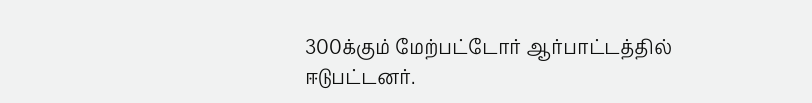300க்கும் மேற்பட்டோர் ஆர்பாட்டத்தில் ஈடுபட்டனர்.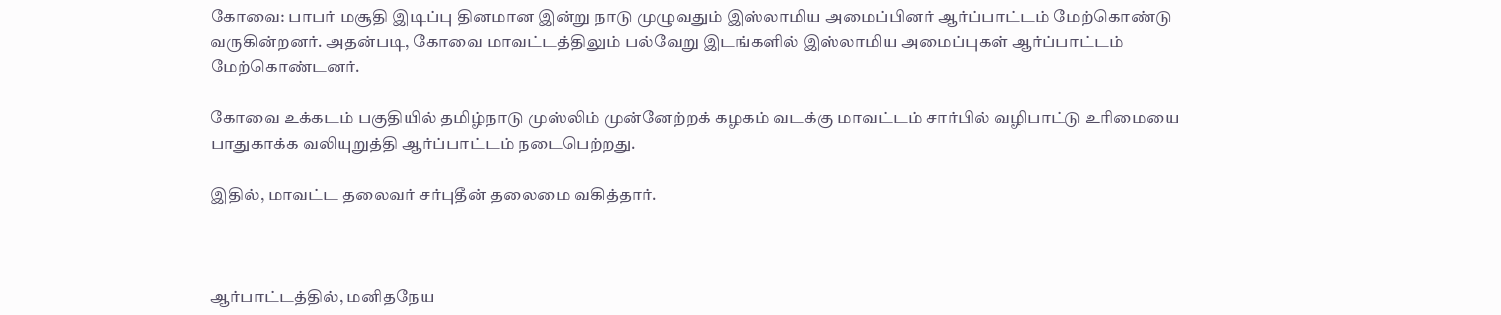கோவை: பாபர் மசூதி இடிப்பு தினமான இன்று நாடு முழுவதும் இஸ்லாமிய அமைப்பினர் ஆர்ப்பாட்டம் மேற்கொண்டு வருகின்றனர். அதன்படி, கோவை மாவட்டத்திலும் பல்வேறு இடங்களில் இஸ்லாமிய அமைப்புகள் ஆர்ப்பாட்டம் மேற்கொண்டனர்.

கோவை உக்கடம் பகுதியில் தமிழ்நாடு முஸ்லிம் முன்னேற்றக் கழகம் வடக்கு மாவட்டம் சார்பில் வழிபாட்டு உரிமையை பாதுகாக்க வலியுறுத்தி ஆர்ப்பாட்டம் நடைபெற்றது.

இதில், மாவட்ட தலைவர் சர்புதீன் தலைமை வகித்தார்.



ஆர்பாட்டத்தில், மனிதநேய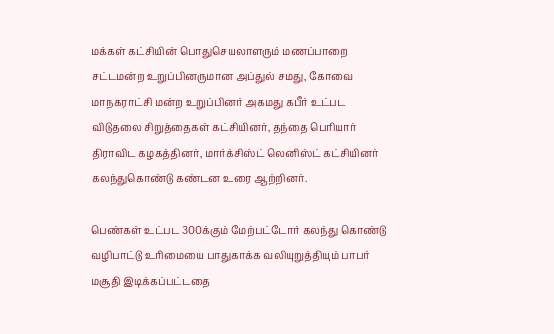மக்கள் கட்சியின் பொதுசெயலாளரும் மணப்பாறை சட்டமன்ற உறுப்பினருமான அப்துல் சமது, கோவை மாநகராட்சி மன்ற உறுப்பினர் அகமது கபீர் உட்பட விடுதலை சிறுத்தைகள் கட்சியினர், தந்தை பெரியார் திராவிட கழகத்தினர், மார்க்சிஸ்ட் லெனிஸ்ட் கட்சியினர் கலந்துகொண்டு கண்டன உரை ஆற்றினர்.

பெண்கள் உட்பட 300க்கும் மேற்பட்டோர் கலந்து கொண்டு வழிபாட்டு உரிமையை பாதுகாக்க வலியுறுத்தியும் பாபர் மசூதி இடிக்கப்பட்டதை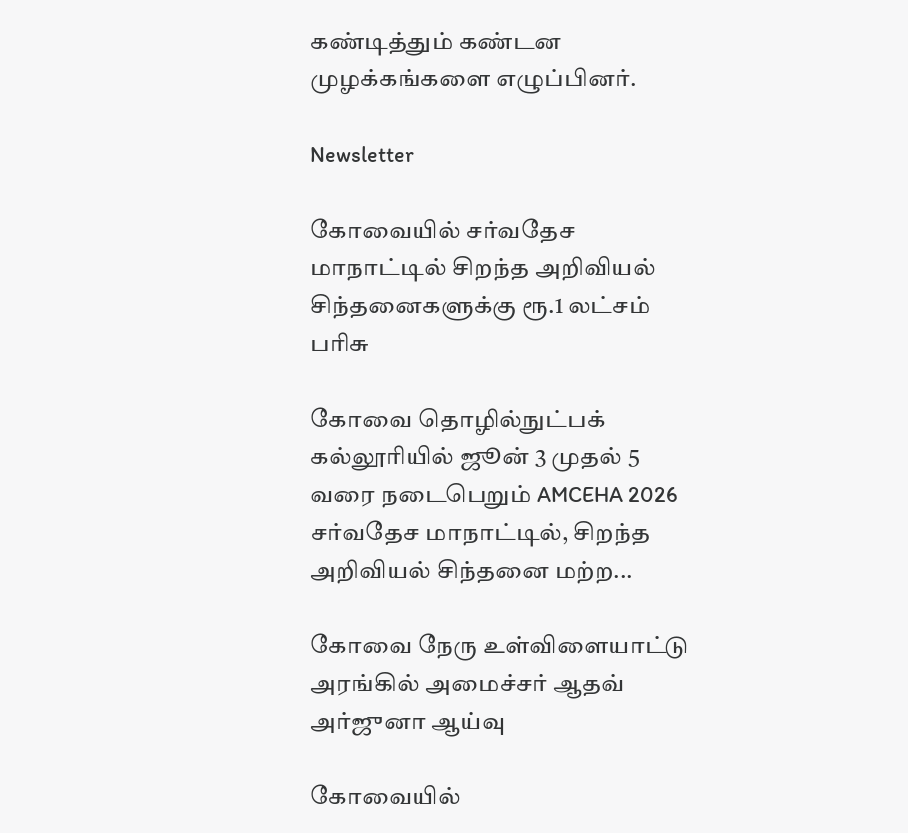கண்டித்தும் கண்டன முழக்கங்களை எழுப்பினர்.

Newsletter

கோவையில் சர்வதேச மாநாட்டில் சிறந்த அறிவியல் சிந்தனைகளுக்கு ரூ.1 லட்சம் பரிசு

கோவை தொழில்நுட்பக் கல்லூரியில் ஜூன் 3 முதல் 5 வரை நடைபெறும் AMCEHA 2026 சர்வதேச மாநாட்டில், சிறந்த அறிவியல் சிந்தனை மற்ற...

கோவை நேரு உள்விளையாட்டு அரங்கில் அமைச்சர் ஆதவ் அர்ஜுனா ஆய்வு

கோவையில்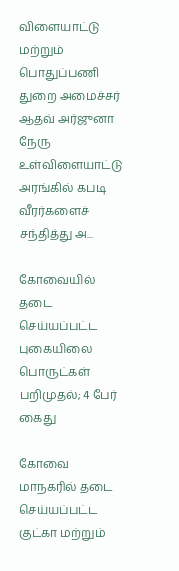விளையாட்டு மற்றும் பொதுப்பணி துறை அமைச்சர் ஆதவ் அர்ஜுனா நேரு உள்விளையாட்டு அரங்கில் கபடி வீரர்களைச் சந்தித்து அ...

கோவையில் தடை செய்யப்பட்ட புகையிலை பொருட்கள் பறிமுதல்; 4 பேர் கைது

கோவை மாநகரில் தடை செய்யப்பட்ட குட்கா மற்றும்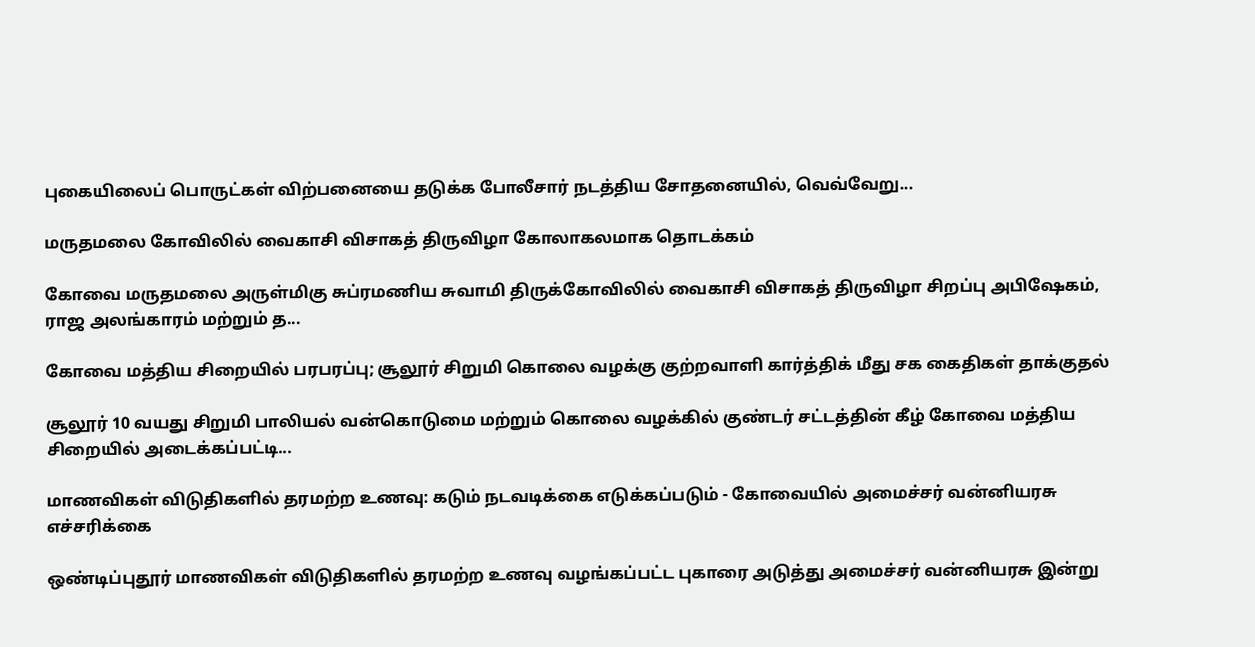புகையிலைப் பொருட்கள் விற்பனையை தடுக்க போலீசார் நடத்திய சோதனையில், வெவ்வேறு...

மருதமலை கோவிலில் வைகாசி விசாகத் திருவிழா கோலாகலமாக தொடக்கம்

கோவை மருதமலை அருள்மிகு சுப்ரமணிய சுவாமி திருக்கோவிலில் வைகாசி விசாகத் திருவிழா சிறப்பு அபிஷேகம், ராஜ அலங்காரம் மற்றும் த...

கோவை மத்திய சிறையில் பரபரப்பு; சூலூர் சிறுமி கொலை வழக்கு குற்றவாளி கார்த்திக் மீது சக கைதிகள் தாக்குதல்

சூலூர் 10 வயது சிறுமி பாலியல் வன்கொடுமை மற்றும் கொலை வழக்கில் குண்டர் சட்டத்தின் கீழ் கோவை மத்திய சிறையில் அடைக்கப்பட்டி...

மாணவிகள் விடுதிகளில் தரமற்ற உணவு: கடும் நடவடிக்கை எடுக்கப்படும் - கோவையில் அமைச்சர் வன்னியரசு எச்சரிக்கை

ஒண்டிப்புதூர் மாணவிகள் விடுதிகளில் தரமற்ற உணவு வழங்கப்பட்ட புகாரை அடுத்து அமைச்சர் வன்னியரசு இன்று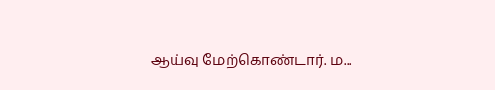ஆய்வு மேற்கொண்டார். ம...